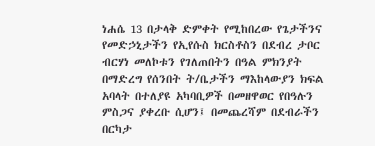ነሐሴ 13 በታላቅ ድምቀት የሚከበረው የጌታችንና የመድኃኒታችን የኢየሱስ ክርስቶስን በደብረ ታቦር ብርሃነ መለኮቱን የገለጠበትን በዓል ምክንያት በማድረግ የሰንበት ት/ቤታችን ማእከላውያን ክፍል አባላት በተለያዩ አካባቢዎች በመዘዋወር የበዓሉን ምስጋና ያቀረቡ ሲሆን፤ በመጨረሻም በደብራችን በርካታ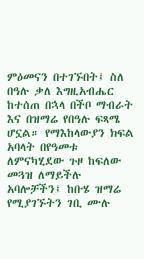ምዕመናን በተገኙበት፤ ስለ በዓሉ ቃለ እግዚአብሔር ከተሰጠ በኋላ በችቦ ማብራት እና በዝማሬ የበዓሉ ፍጻሜ ሆኗል። የማእከላውያን ክፍል አባላት በየዓመቱ ለምናካሂደው ጉዞ ከፍለው መጓዝ ለማይችሉ አባሎቻችን፤ ከቡሄ ዝማሬ የሚያገኙትን ገቢ ሙሉ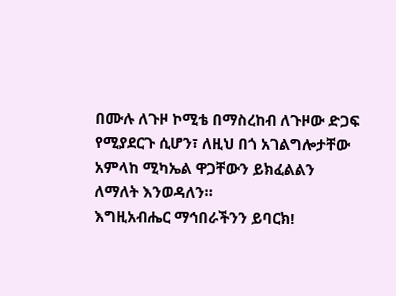በሙሉ ለጉዞ ኮሚቴ በማስረከብ ለጉዞው ድጋፍ የሚያደርጉ ሲሆን፣ ለዚህ በጎ አገልግሎታቸው አምላከ ሚካኤል ዋጋቸውን ይክፈልልን ለማለት እንወዳለን።
እግዚአብሔር ማኅበራችንን ይባርክ!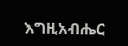እግዚአብሔር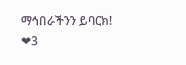ማኅበራችንን ይባርክ!
❤3